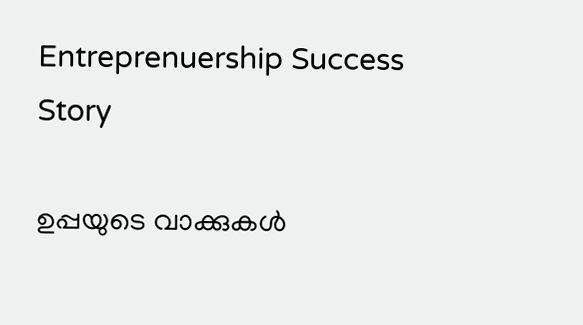Entreprenuership Success Story

ഉപ്പയുടെ വാക്കുകള്‍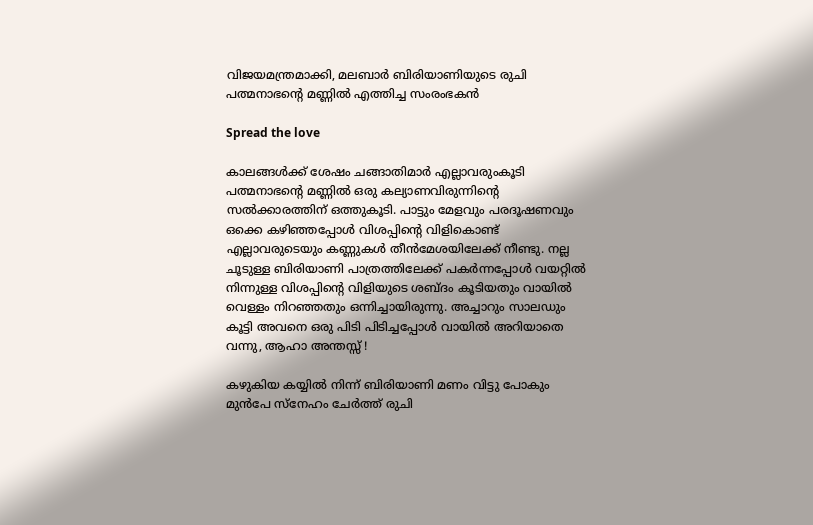വിജയമന്ത്രമാക്കി, മലബാര്‍ ബിരിയാണിയുടെ രുചി പത്മനാഭന്റെ മണ്ണില്‍ എത്തിച്ച സംരംഭകന്‍

Spread the love

കാലങ്ങള്‍ക്ക് ശേഷം ചങ്ങാതിമാര്‍ എല്ലാവരുംകൂടി പത്മനാഭന്റെ മണ്ണില്‍ ഒരു കല്യാണവിരുന്നിന്റെ സല്‍ക്കാരത്തിന് ഒത്തുകൂടി. പാട്ടും മേളവും പരദൂഷണവും ഒക്കെ കഴിഞ്ഞപ്പോള്‍ വിശപ്പിന്റെ വിളികൊണ്ട് എല്ലാവരുടെയും കണ്ണുകള്‍ തീന്‍മേശയിലേക്ക് നീണ്ടു. നല്ല ചൂടുള്ള ബിരിയാണി പാത്രത്തിലേക്ക് പകര്‍ന്നപ്പോള്‍ വയറ്റില്‍ നിന്നുള്ള വിശപ്പിന്റെ വിളിയുടെ ശബ്ദം കൂടിയതും വായില്‍ വെള്ളം നിറഞ്ഞതും ഒന്നിച്ചായിരുന്നു. അച്ചാറും സാലഡും കൂട്ടി അവനെ ഒരു പിടി പിടിച്ചപ്പോള്‍ വായില്‍ അറിയാതെ വന്നു, ആഹാ അന്തസ്സ് !

കഴുകിയ കയ്യില്‍ നിന്ന് ബിരിയാണി മണം വിട്ടു പോകും മുന്‍പേ സ്‌നേഹം ചേര്‍ത്ത് രുചി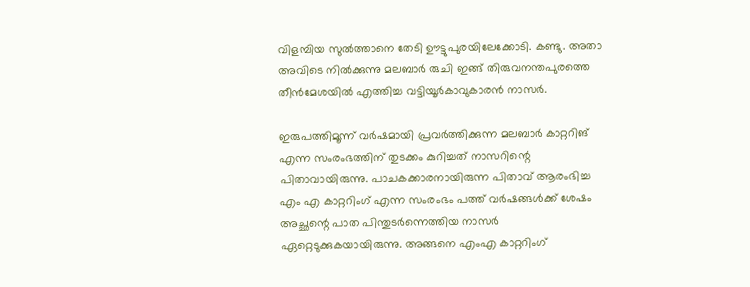വിളമ്പിയ സുല്‍ത്താനെ തേടി ഊട്ടുപുരയിലേക്കോടി. കണ്ടു. അതാ അവിടെ നില്‍ക്കുന്നു മലബാര്‍ രുചി ഇങ്ങ് തിരുവനന്തപുരത്തെ തീന്‍മേശയില്‍ എത്തിച്ച വട്ടിയൂര്‍കാവുകാരന്‍ നാസര്‍.

ഇരുപത്തിമൂന്ന് വര്‍ഷമായി പ്രവര്‍ത്തിക്കുന്ന മലബാര്‍ കാറ്ററിങ് എന്ന സംരംഭത്തിന് തുടക്കം കുറിച്ചത് നാസറിന്റെ പിതാവായിരുന്നു. പാചകക്കാരനായിരുന്ന പിതാവ് ആരംഭിച്ച എം എ കാറ്ററിംഗ് എന്ന സംരംഭം പത്ത് വര്‍ഷങ്ങള്‍ക്ക് ശേഷം അച്ഛന്റെ പാത പിന്തുടര്‍ന്നെത്തിയ നാസര്‍ ഏറ്റെടുക്കുകയായിരുന്നു. അങ്ങനെ എംഎ കാറ്ററിംഗ്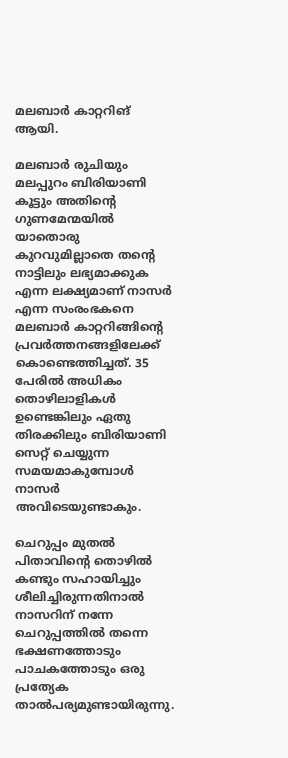മലബാര്‍ കാറ്ററിങ് ആയി.

മലബാര്‍ രുചിയും മലപ്പുറം ബിരിയാണി കൂട്ടും അതിന്റെ ഗുണമേന്മയില്‍ യാതൊരു കുറവുമില്ലാതെ തന്റെ നാട്ടിലും ലഭ്യമാക്കുക എന്ന ലക്ഷ്യമാണ് നാസര്‍ എന്ന സംരംഭകനെ മലബാര്‍ കാറ്ററിങ്ങിന്റെ പ്രവര്‍ത്തനങ്ങളിലേക്ക് കൊണ്ടെത്തിച്ചത്. 35 പേരില്‍ അധികം തൊഴിലാളികള്‍ ഉണ്ടെങ്കിലും ഏതു തിരക്കിലും ബിരിയാണി സെറ്റ് ചെയ്യുന്ന സമയമാകുമ്പോള്‍ നാസര്‍ അവിടെയുണ്ടാകും.

ചെറുപ്പം മുതല്‍ പിതാവിന്റെ തൊഴില്‍ കണ്ടും സഹായിച്ചും ശീലിച്ചിരുന്നതിനാല്‍ നാസറിന് നന്നേ ചെറുപ്പത്തില്‍ തന്നെ ഭക്ഷണത്തോടും പാചകത്തോടും ഒരു പ്രത്യേക താല്‍പര്യമുണ്ടായിരുന്നു.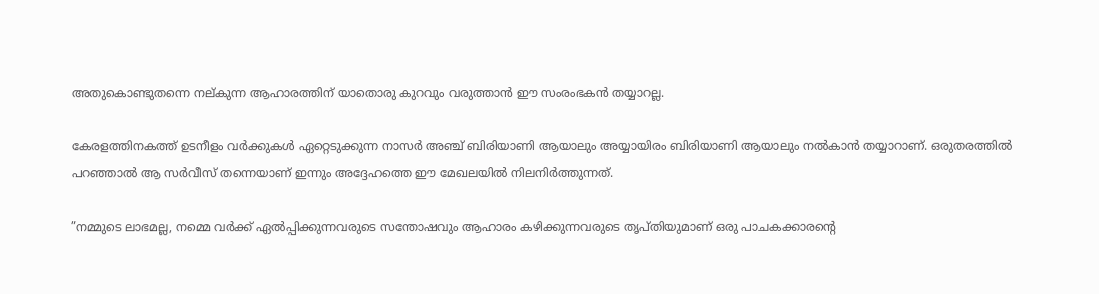അതുകൊണ്ടുതന്നെ നല്കുന്ന ആഹാരത്തിന് യാതൊരു കുറവും വരുത്താന്‍ ഈ സംരംഭകന്‍ തയ്യാറല്ല.

കേരളത്തിനകത്ത് ഉടനീളം വര്‍ക്കുകള്‍ ഏറ്റെടുക്കുന്ന നാസര്‍ അഞ്ച് ബിരിയാണി ആയാലും അയ്യായിരം ബിരിയാണി ആയാലും നല്‍കാന്‍ തയ്യാറാണ്. ഒരുതരത്തില്‍ പറഞ്ഞാല്‍ ആ സര്‍വീസ് തന്നെയാണ് ഇന്നും അദ്ദേഹത്തെ ഈ മേഖലയില്‍ നിലനിര്‍ത്തുന്നത്.

”നമ്മുടെ ലാഭമല്ല, നമ്മെ വര്‍ക്ക് ഏല്‍പ്പിക്കുന്നവരുടെ സന്തോഷവും ആഹാരം കഴിക്കുന്നവരുടെ തൃപ്തിയുമാണ് ഒരു പാചകക്കാരന്റെ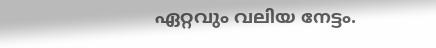ഏറ്റവും വലിയ നേട്ടം.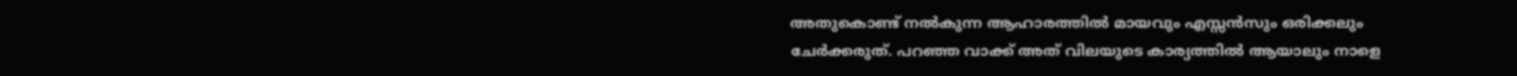അതുകൊണ്ട് നല്‍കുന്ന ആഹാരത്തില്‍ മായവും എസ്സന്‍സും ഒരിക്കലും ചേര്‍ക്കരുത്. പറഞ്ഞ വാക്ക് അത് വിലയുടെ കാര്യത്തില്‍ ആയാലും നാളെ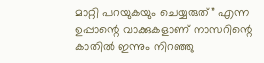മാറ്റി പറയുകയും ചെയ്യരുത്” എന്ന ഉപ്പാന്റെ വാക്കുകളാണ് നാസറിന്റെ കാതില്‍ ഇന്നും നിറഞ്ഞു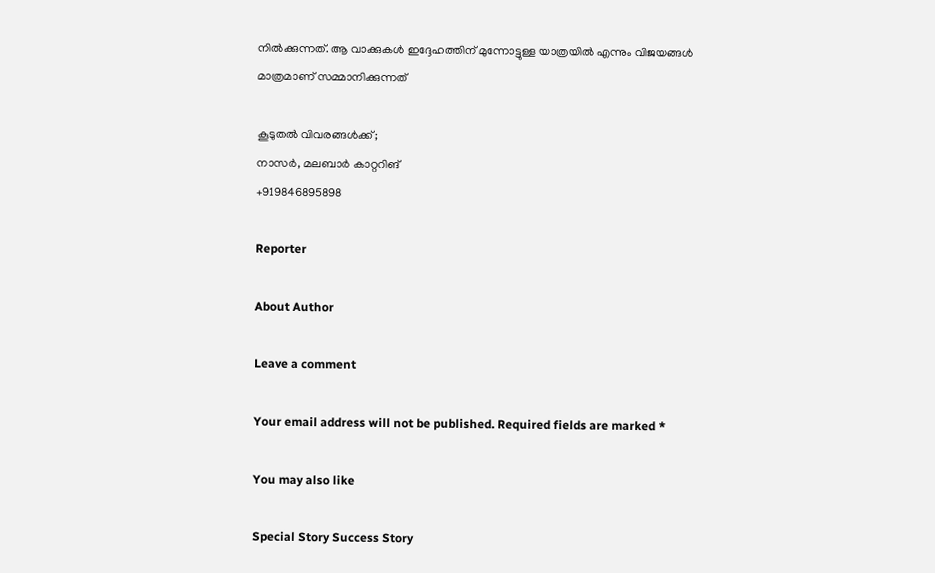നില്‍ക്കുന്നത്. ആ വാക്കുകള്‍ ഇദ്ദേഹത്തിന് മുന്നോട്ടുള്ള യാത്രയില്‍ എന്നും വിജയങ്ങള്‍ മാത്രമാണ് സമ്മാനിക്കുന്നത്

കൂടുതല്‍ വിവരങ്ങള്‍ക്ക്;
നാസര്‍, മലബാര്‍ കാറ്ററിങ്
+919846895898

Reporter

About Author

Leave a comment

Your email address will not be published. Required fields are marked *

You may also like

Special Story Success Story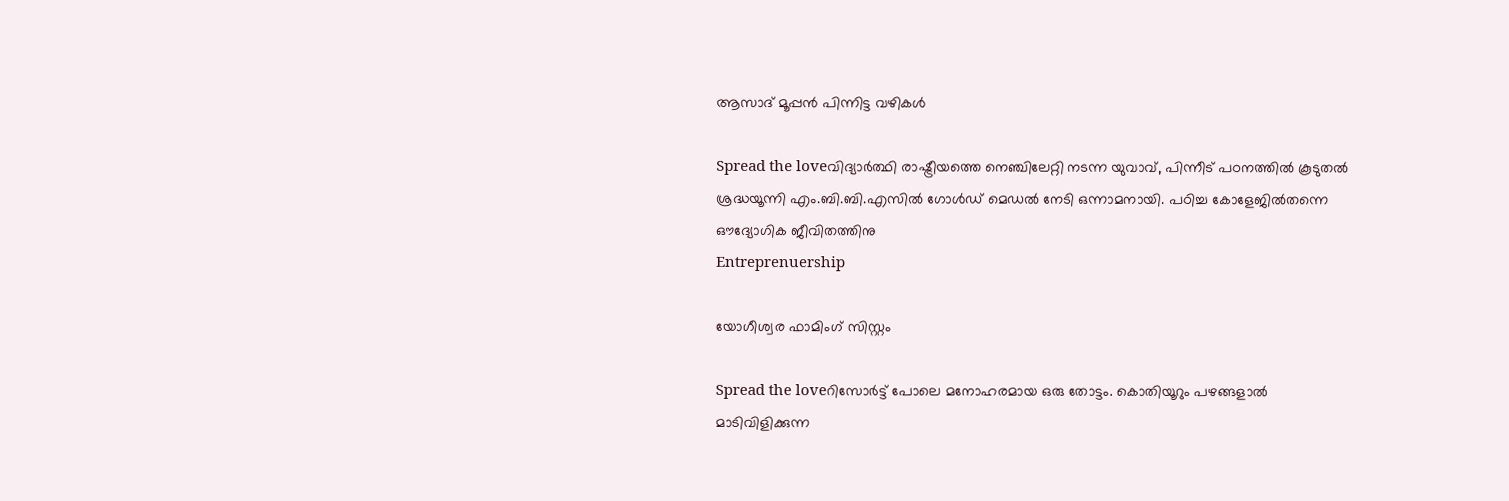ആസാദ് മൂപ്പന്‍ പിന്നിട്ട വഴികള്‍

Spread the loveവിദ്യാര്‍ത്ഥി രാഷ്ട്രീയത്തെ നെഞ്ചിലേറ്റി നടന്ന യുവാവ്, പിന്നീട് പഠനത്തില്‍ കൂടുതല്‍ ശ്രദ്ധയൂന്നി എം.ബി.ബി.എസില്‍ ഗോള്‍ഡ് മെഡല്‍ നേടി ഒന്നാമനായി. പഠിച്ച കോളേജില്‍തന്നെ ഔദ്യോഗിക ജീവിതത്തിനു
Entreprenuership

യോഗീശ്വര ഫാമിംഗ് സിസ്റ്റം

Spread the loveറിസോര്‍ട്ട് പോലെ മനോഹരമായ ഒരു തോട്ടം. കൊതിയൂറും പഴങ്ങളാല്‍ മാടിവിളിക്കുന്ന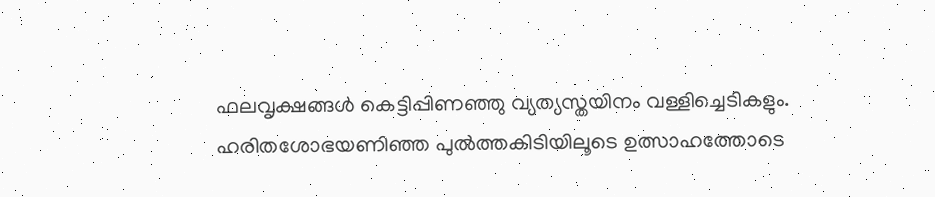ഫലവൃക്ഷങ്ങള്‍ കെട്ടിപ്പിണഞ്ഞു വ്യത്യസ്തയിനം വള്ളിച്ചെടികളും. ഹരിതശോഭയണിഞ്ഞ പുല്‍ത്തകിടിയിലൂടെ ഉത്സാഹത്തോടെ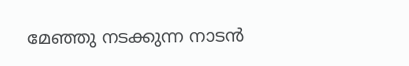മേഞ്ഞു നടക്കുന്ന നാടന്‍